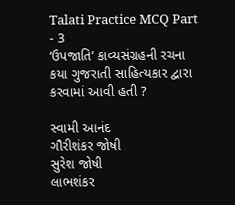Talati Practice MCQ Part - 3
‘ઉપજાતિ’ કાવ્યસંગ્રહની રચના કયા ગુજરાતી સાહિત્યકાર દ્વારા કરવામાં આવી હતી ?

સ્વામી આનંદ
ગૌરીશંકર જોષી
સુરેશ જોષી
લાભશંકર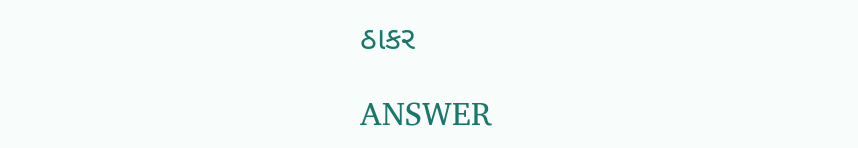ઠાકર

ANSWER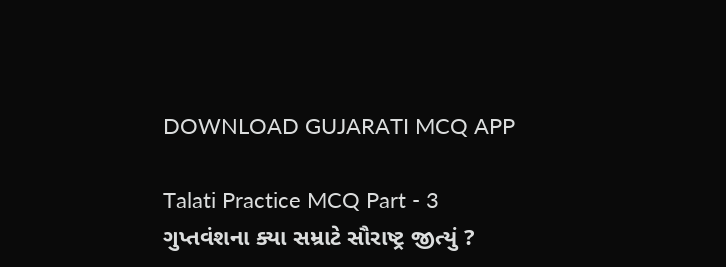DOWNLOAD GUJARATI MCQ APP

Talati Practice MCQ Part - 3
ગુપ્તવંશના ક્યા સમ્રાટે સૌરાષ્ટ્ર જીત્યું ?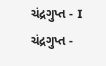ચંદ્રગુપ્ત - I
ચંદ્રગુપ્ત -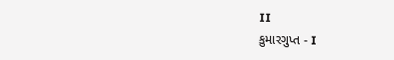II
કુમારગુપ્ત - I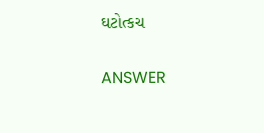ઘટોત્કચ

ANSWER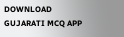DOWNLOAD GUJARATI MCQ APP